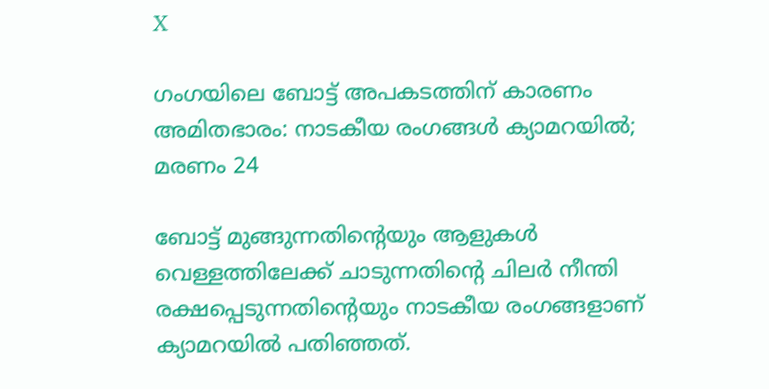X

ഗംഗയിലെ ബോട്ട് അപകടത്തിന് കാരണം അമിതഭാരം: നാടകീയ രംഗങ്ങള്‍ ക്യാമറയില്‍; മരണം 24

ബോട്ട് മുങ്ങുന്നതിന്റെയും ആളുകള്‍ വെള്ളത്തിലേക്ക് ചാടുന്നതിന്റെ ചിലര്‍ നീന്തി രക്ഷപ്പെടുന്നതിന്റെയും നാടകീയ രംഗങ്ങളാണ് ക്യാമറയില്‍ പതിഞ്ഞത്.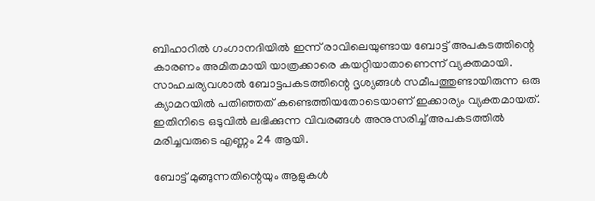ബിഹാറില്‍ ഗംഗാനദിയില്‍ ഇന്ന് രാവിലെയുണ്ടായ ബോട്ട് അപകടത്തിന്റെ കാരണം അമിതമായി യാത്രക്കാരെ കയറ്റിയാതാണെന്ന് വ്യക്തമായി. സാഹചര്യവശാല്‍ ബോട്ടപകടത്തിന്റെ ദൃശ്യങ്ങള്‍ സമീപത്തുണ്ടായിരുന്ന ഒരു ക്യാമറയില്‍ പതിഞ്ഞത് കണ്ടെത്തിയതോടെയാണ് ഇക്കാര്യം വ്യക്തമായത്. ഇതിനിടെ ഒടുവില്‍ ലഭിക്കുന്ന വിവരങ്ങള്‍ അനുസരിച്ച് അപകടത്തില്‍ മരിച്ചവരുടെ എണ്ണം 24 ആയി.

ബോട്ട് മുങ്ങുന്നതിന്റെയും ആളുകള്‍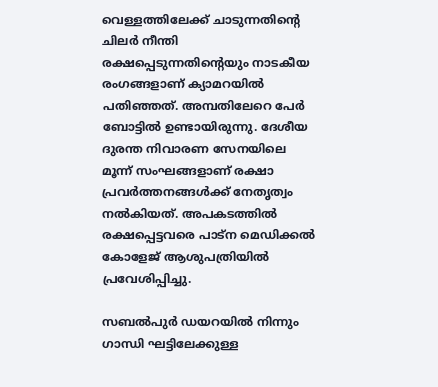വെള്ളത്തിലേക്ക് ചാടുന്നതിന്റെ ചിലര്‍ നീന്തി രക്ഷപ്പെടുന്നതിന്റെയും നാടകീയ രംഗങ്ങളാണ് ക്യാമറയില്‍ പതിഞ്ഞത്. അമ്പതിലേറെ പേര്‍ ബോട്ടില്‍ ഉണ്ടായിരുന്നു. ദേശീയ ദുരന്ത നിവാരണ സേനയിലെ മൂന്ന് സംഘങ്ങളാണ് രക്ഷാ പ്രവര്‍ത്തനങ്ങള്‍ക്ക് നേതൃത്വം നല്‍കിയത്. അപകടത്തില്‍ രക്ഷപ്പെട്ടവരെ പാട്‌ന മെഡിക്കല്‍ കോളേജ് ആശുപത്രിയില്‍ പ്രവേശിപ്പിച്ചു.

സബല്‍പുര്‍ ഡയറയില്‍ നിന്നും ഗാന്ധി ഘട്ടിലേക്കുള്ള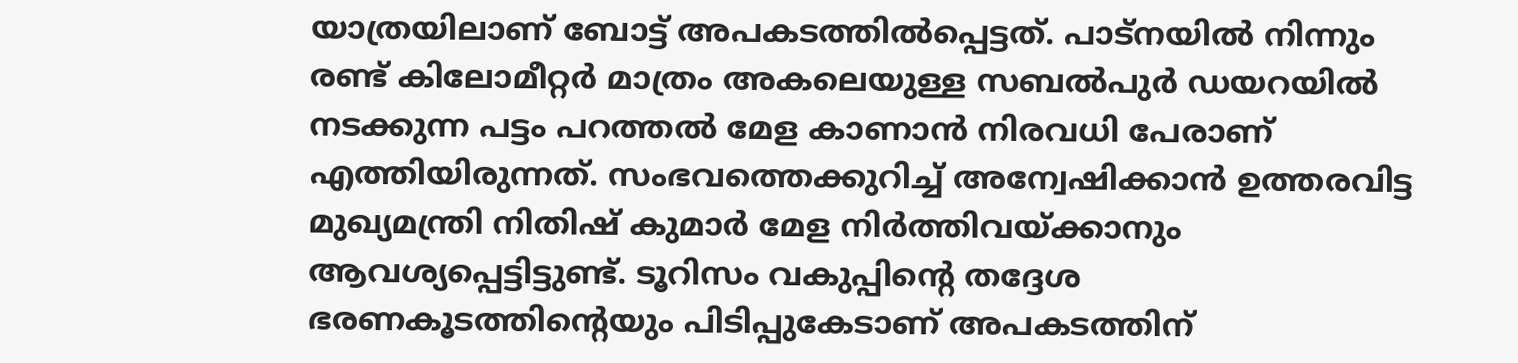യാത്രയിലാണ് ബോട്ട് അപകടത്തില്‍പ്പെട്ടത്. പാട്‌നയില്‍ നിന്നും രണ്ട് കിലോമീറ്റര്‍ മാത്രം അകലെയുള്ള സബല്‍പുര്‍ ഡയറയില്‍ നടക്കുന്ന പട്ടം പറത്തല്‍ മേള കാണാന്‍ നിരവധി പേരാണ് എത്തിയിരുന്നത്. സംഭവത്തെക്കുറിച്ച് അന്വേഷിക്കാന്‍ ഉത്തരവിട്ട മുഖ്യമന്ത്രി നിതിഷ് കുമാര്‍ മേള നിര്‍ത്തിവയ്ക്കാനും ആവശ്യപ്പെട്ടിട്ടുണ്ട്. ടൂറിസം വകുപ്പിന്റെ തദ്ദേശ ഭരണകൂടത്തിന്റെയും പിടിപ്പുകേടാണ് അപകടത്തിന്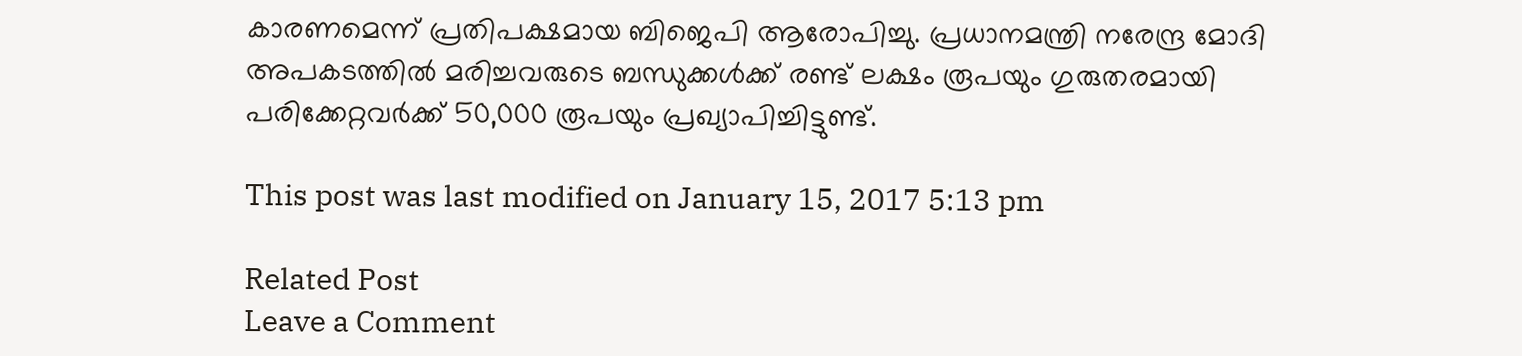കാരണമെന്ന് പ്രതിപക്ഷമായ ബിജെപി ആരോപിച്ചു. പ്രധാനമന്ത്രി നരേന്ദ്ര മോദി അപകടത്തില്‍ മരിച്ചവരുടെ ബന്ധുക്കള്‍ക്ക് രണ്ട് ലക്ഷം രൂപയും ഗുരുതരമായി പരിക്കേറ്റവര്‍ക്ക് 50,000 രൂപയും പ്രഖ്യാപിച്ചിട്ടുണ്ട്.

This post was last modified on January 15, 2017 5:13 pm

Related Post
Leave a Comment